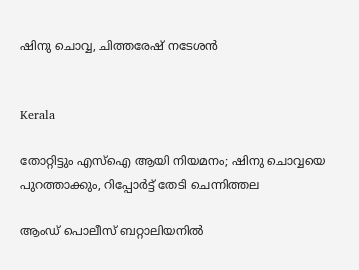ഷിനു ചൊവ്വ, ചിത്തരേഷ് നടേശൻ


Kerala

തോറ്റിട്ടും എസ്ഐ ആയി നിയമനം; ഷിനു ചൊവ്വയെ പുറത്താക്കും, റിപ്പോർട്ട് തേടി ചെന്നിത്തല

ആംഡ് പൊലീസ് ബറ്റാലിയനിൽ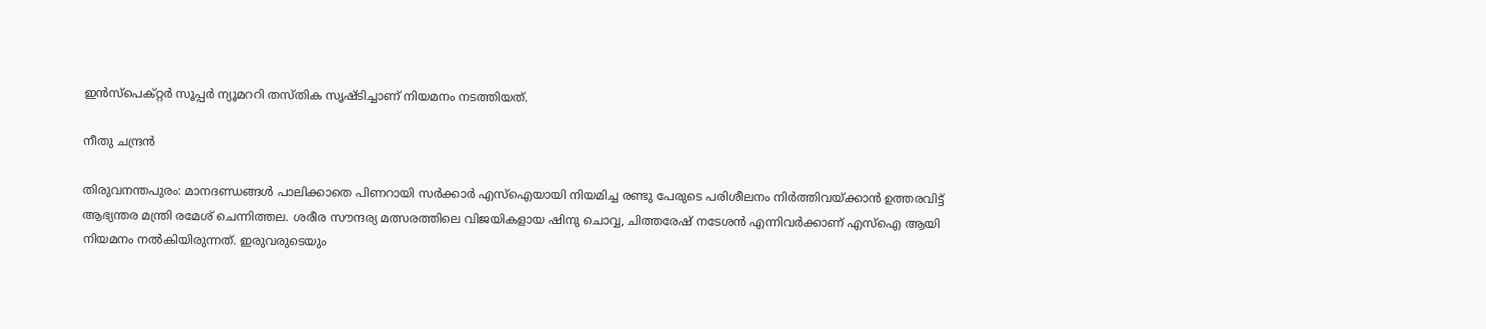ഇൻസ്പെക്റ്റർ സൂപ്പർ ന്യൂമററി തസ്തിക സൃഷ്ടിച്ചാണ് നിയമനം നടത്തിയത്.

നീതു ചന്ദ്രൻ

തിരുവനന്തപുരം: മാനദണ്ഡങ്ങൾ പാലിക്കാതെ പിണറായി സർക്കാർ എസ്ഐയായി നിയമിച്ച രണ്ടു പേരുടെ പരിശീലനം നിർത്തിവയ്ക്കാൻ ഉത്തരവിട്ട് ആഭ്യന്തര മന്ത്രി രമേശ് ചെന്നിത്തല. ശരീര സൗന്ദര്യ മത്സരത്തിലെ വിജയികളായ ഷിനു ചൊവ്വ, ചിത്തരേഷ് നടേശൻ എന്നിവർക്കാണ് എസ്ഐ ആയി നിയമനം നൽകിയിരുന്നത്. ഇരുവരുടെയും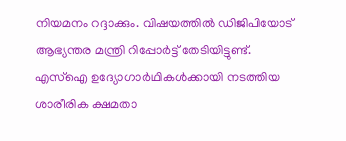നിയമനം റദ്ദാക്കും. വിഷയത്തിൽ ഡിജിപിയോട് ആഭ്യന്തര മന്ത്രി റിപ്പോർട്ട് തേടിയിട്ടുണ്ട്. എസ്ഐ ഉദ്യോഗാർഥികൾക്കായി നടത്തിയ ശാരീരിക ക്ഷമതാ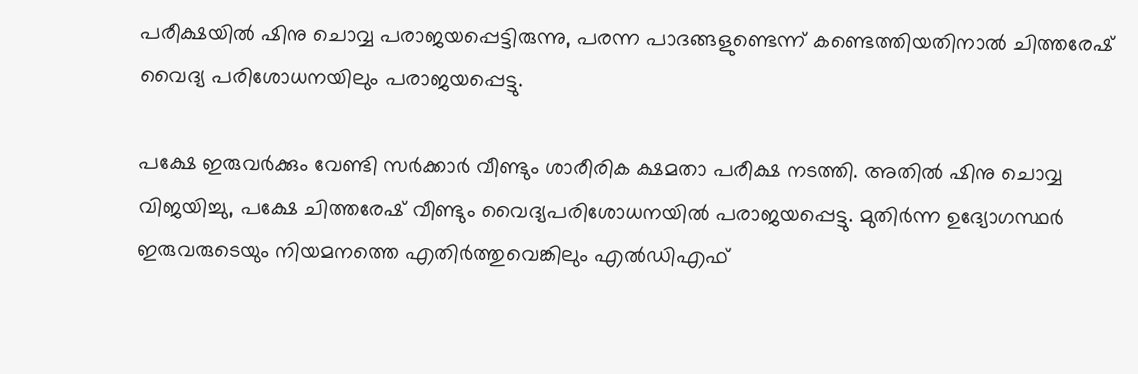പരീക്ഷയിൽ ഷിനു ചൊവ്വ പരാജയപ്പെട്ടിരുന്നു, പരന്ന പാദങ്ങളുണ്ടെന്ന് കണ്ടെത്തിയതിനാൽ ചിത്തരേഷ് വൈദ്യ പരിശോധനയിലും പരാജയപ്പെട്ടു.

പക്ഷേ ഇരുവർക്കും വേണ്ടി സർക്കാർ വീണ്ടും ശാരീരിക ക്ഷമതാ പരീക്ഷ നടത്തി. അതിൽ ഷിനു ചൊവ്വ വിജയിച്ചു, പക്ഷേ ചിത്തരേഷ് വീണ്ടും വൈദ്യപരിശോധനയിൽ പരാജയപ്പെട്ടു. മുതിർന്ന ഉദ്യോഗസ്ഥർ ഇരുവരുടെയും നിയമനത്തെ എതിർത്തുവെങ്കിലും എൽഡിഎഫ്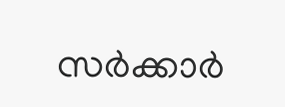സർക്കാർ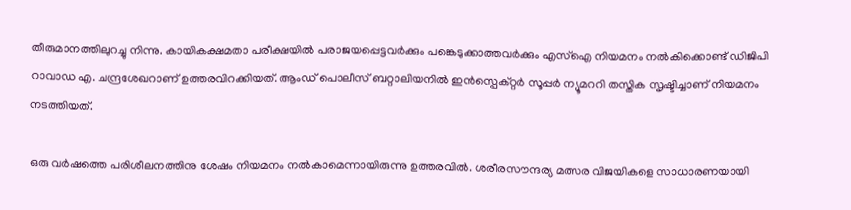തീരുമാനത്തിലുറച്ചു നിന്നു. കായികക്ഷമതാ പരീക്ഷയിൽ പരാജയപ്പെട്ടവർക്കും പങ്കെടുക്കാത്തവർക്കും എസ്ഐ നിയമനം നൽകിക്കൊണ്ട് ഡിജിപി റാവാഡ എ. ചന്ദ്രശേഖറാണ് ഉത്തരവിറക്കിയത്. ആംഡ് പൊലീസ് ബറ്റാലിയനിൽ ഇൻസ്പെക്റ്റർ സൂപ്പർ ന്യൂമററി തസ്തിക സൃഷ്ടിച്ചാണ് നിയമനം നടത്തിയത്.

ഒരു വർഷത്തെ പരിശീലനത്തിനു ശേഷം നിയമനം നൽകാമെന്നായിരുന്നു ഉത്തരവിൽ. ശരീരസൗന്ദര്യ മത്സര വിജയികളെ സാധാരണയായി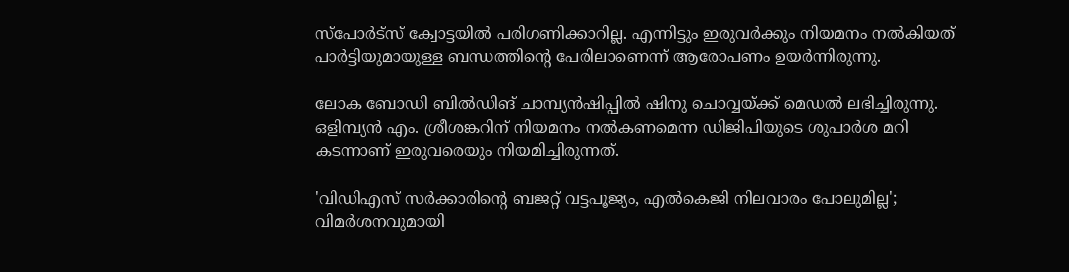സ്പോർട്സ് ക്വോട്ടയിൽ പരിഗണിക്കാറില്ല. എന്നിട്ടും ഇരുവർക്കും നിയമനം നൽകിയത് പാർട്ടിയുമായുള്ള ബന്ധത്തിന്‍റെ പേരിലാണെന്ന് ആരോപണം ഉയർന്നിരുന്നു.

ലോക ബോഡി ബിൽഡിങ് ചാമ്പ്യൻഷിപ്പിൽ ഷിനു ചൊവ്വയ്ക്ക് മെഡൽ ലഭിച്ചിരുന്നു. ഒളിമ്പ്യൻ എം. ശ്രീശങ്കറിന് നിയമനം നൽകണമെന്ന ഡിജിപിയുടെ ശുപാർശ മറി കടന്നാണ് ഇരുവരെയും നിയമിച്ചിരുന്നത്.

'വിഡിഎസ് സർക്കാരിന്‍റെ ബജറ്റ് വട്ടപൂജ‍്യം, എൽകെജി നിലവാരം പോലുമില്ല'; വിമർശനവുമായി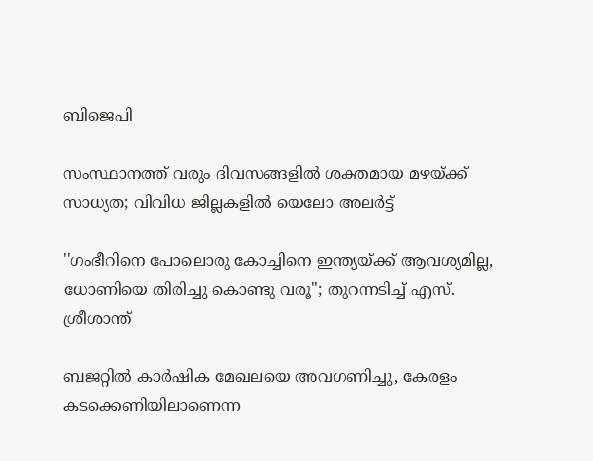ബിജെപി

സംസ്ഥാനത്ത് വരും ദിവസങ്ങളിൽ ശക്തമായ മഴയ്ക്ക് സാധ്യത; വിവിധ ജില്ലകളിൽ യെലോ അലർട്ട്

''ഗംഭീറിനെ പോലൊരു കോച്ചിനെ ഇന്ത‍്യയ്ക്ക് ആവശ‍്യമില്ല, ധോണിയെ തിരിച്ചു കൊണ്ടു വരൂ''; തുറന്നടിച്ച് എസ്. ശ്രീശാന്ത്

ബജറ്റിൽ കാർഷിക മേഖല‍‌യെ അവഗണിച്ചു, കേരളം കടക്കെണിയിലാണെന്ന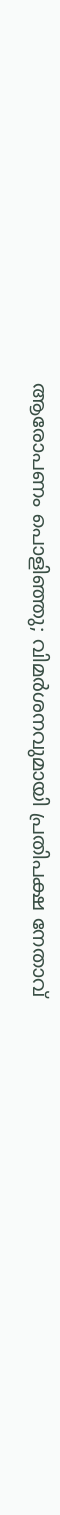ആരോപണം പൊളിഞ്ഞു; വിമർശനവുമായി പ്രതിപക്ഷ നേതാവ്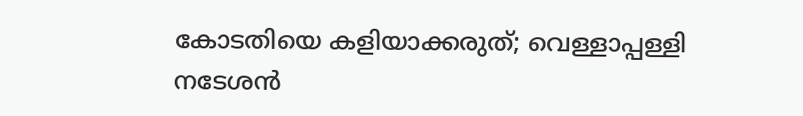കോടതിയെ കളിയാക്കരുത്; വെള്ളാപ്പള്ളി നടേശൻ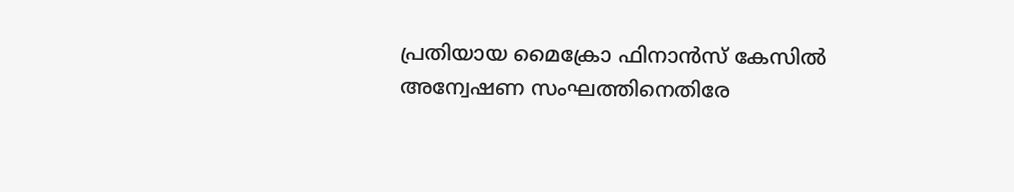പ്രതിയായ മൈക്രോ ഫിനാൻസ് കേസിൽ അന്വേഷണ സംഘത്തിനെതിരേ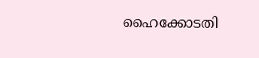ഹൈക്കോടതി